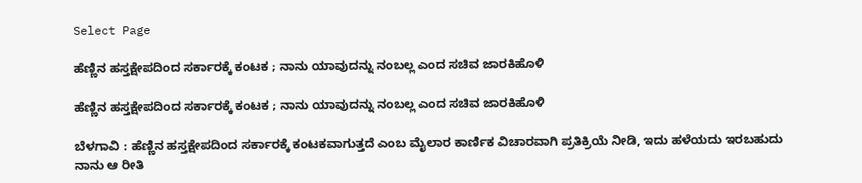Select Page

ಹೆಣ್ಣಿನ ಹಸ್ತಕ್ಷೇಪದಿಂದ ಸರ್ಕಾರಕ್ಕೆ ಕಂಟಕ ; ನಾನು ಯಾವುದನ್ನು ನಂಬಲ್ಲ ಎಂದ ಸಚಿವ ಜಾರಕಿಹೊಳಿ

ಹೆಣ್ಣಿನ ಹಸ್ತಕ್ಷೇಪದಿಂದ ಸರ್ಕಾರಕ್ಕೆ ಕಂಟಕ ; ನಾನು ಯಾವುದನ್ನು ನಂಬಲ್ಲ ಎಂದ ಸಚಿವ ಜಾರಕಿಹೊಳಿ

ಬೆಳಗಾವಿ : ಹೆಣ್ಣಿನ ಹಸ್ತಕ್ಷೇಪದಿಂದ ಸರ್ಕಾರಕ್ಕೆ ಕಂಟಕವಾಗುತ್ತದೆ ಎಂಬ ಮೈಲಾರ ಕಾರ್ಣಿಕ ವಿಚಾರವಾಗಿ ಪ್ರತಿಕ್ರಿಯೆ ನೀಡಿ, ಇದು ಹಳೆಯದು ಇರಬಹುದು ನಾನು ಆ ರೀತಿ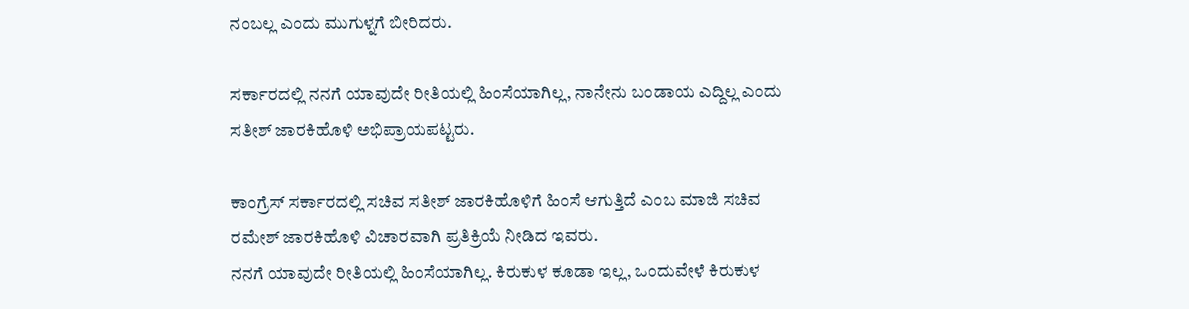ನಂಬಲ್ಲ ಎಂದು ಮುಗುಳ್ನಗೆ ಬೀರಿದರು‌.

ಸರ್ಕಾರದಲ್ಲಿ ನನಗೆ ಯಾವುದೇ ರೀತಿಯಲ್ಲಿ ಹಿಂಸೆಯಾಗಿಲ್ಲ, ನಾನೇನು ಬಂಡಾಯ ಎದ್ದಿಲ್ಲ ಎಂದು ಸತೀಶ್ ಜಾರಕಿಹೊಳಿ ಅಭಿಪ್ರಾಯಪಟ್ಟರು‌.

ಕಾಂಗ್ರೆಸ್ ಸರ್ಕಾರದಲ್ಲಿ ಸಚಿವ ಸತೀಶ್ ಜಾರಕಿಹೊಳಿಗೆ ಹಿಂಸೆ ಆಗುತ್ತಿದೆ ಎಂಬ ಮಾಜಿ ಸಚಿವ ರಮೇಶ್ ಜಾರಕಿಹೊಳಿ ವಿಚಾರವಾಗಿ ಪ್ರತಿಕ್ರಿಯೆ ನೀಡಿದ ಇವರು‌.
ನನಗೆ ಯಾವುದೇ ರೀತಿಯಲ್ಲಿ ಹಿಂಸೆಯಾಗಿಲ್ಲ. ಕಿರುಕುಳ ಕೂಡಾ ಇಲ್ಲ, ಒಂದುವೇಳೆ ಕಿರುಕುಳ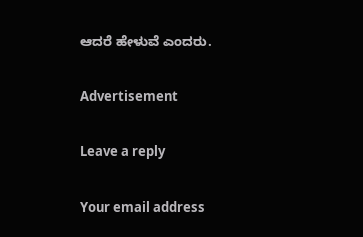ಆದರೆ ಹೇಳುವೆ ಎಂದರು.

Advertisement

Leave a reply

Your email address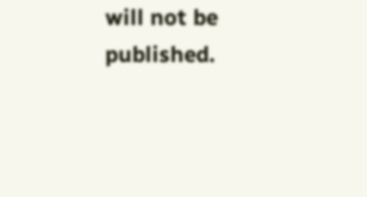will not be published.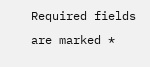Required fields are marked *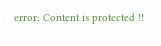error: Content is protected !!